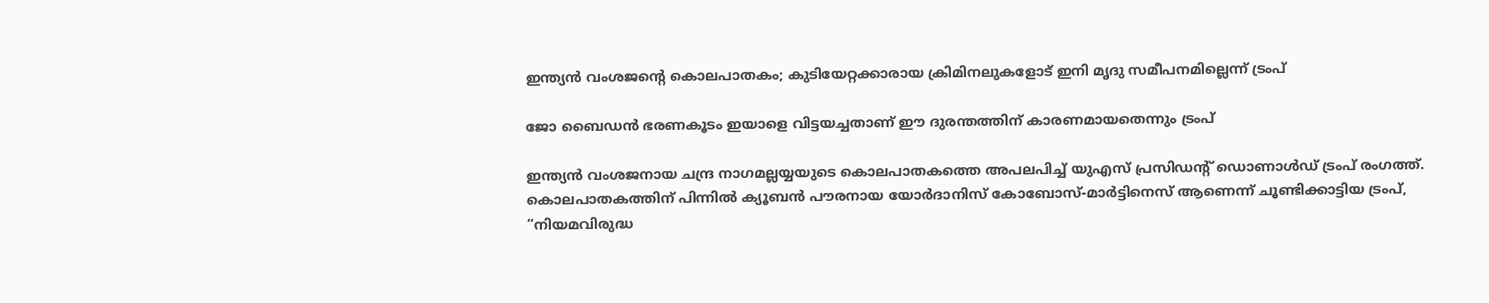ഇന്ത്യന്‍ വംശജന്റെ കൊലപാതകം; കുടിയേറ്റക്കാരായ ക്രിമിനലുകളോട് ഇനി മൃദു സമീപനമില്ലെന്ന് ട്രംപ്

ജോ ബൈഡൻ ഭരണകൂടം ഇയാളെ വിട്ടയച്ചതാണ് ഈ ദുരന്തത്തിന് കാരണമായതെന്നും ട്രംപ്

ഇന്ത്യൻ വംശജനായ ചന്ദ്ര നാഗമല്ലയ്യയുടെ കൊലപാതകത്തെ അപലപിച്ച് യുഎസ് പ്രസിഡന്റ് ഡൊണാൾഡ് ട്രംപ് രംഗത്ത്. കൊലപാതകത്തിന് പിന്നിൽ ക്യൂബൻ പൗരനായ യോർദാനിസ് കോബോസ്-മാർട്ടിനെസ് ആണെന്ന് ചൂണ്ടിക്കാട്ടിയ ട്രംപ്, “നിയമവിരുദ്ധ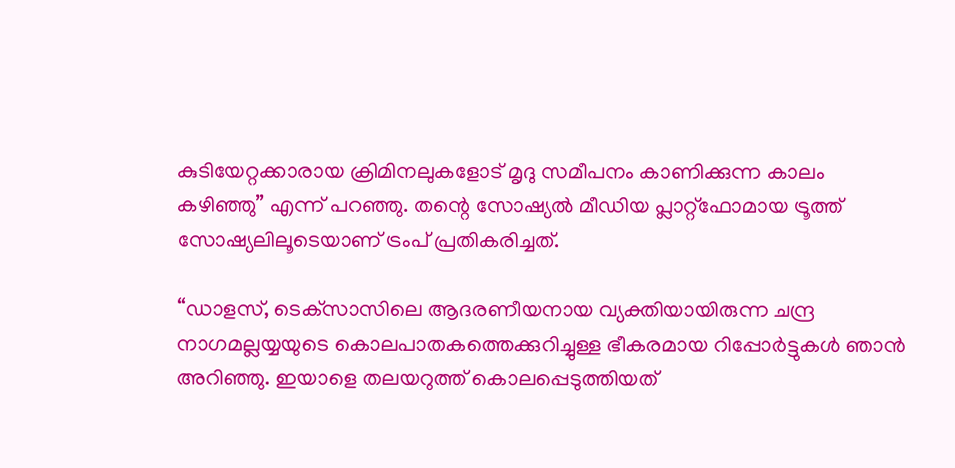കുടിയേറ്റക്കാരായ ക്രിമിനലുകളോട് മൃദു സമീപനം കാണിക്കുന്ന കാലം കഴിഞ്ഞു” എന്ന് പറഞ്ഞു. തന്റെ സോഷ്യൽ മീഡിയ പ്ലാറ്റ്‌ഫോമായ ട്രൂത്ത് സോഷ്യലിലൂടെയാണ് ട്രംപ് പ്രതികരിച്ചത്.

“ഡാളസ്, ടെക്‌സാസിലെ ആദരണീയനായ വ്യക്തിയായിരുന്ന ചന്ദ്ര നാഗമല്ലയ്യയുടെ കൊലപാതകത്തെക്കുറിച്ചുള്ള ഭീകരമായ റിപ്പോർട്ടുകൾ ഞാൻ അറിഞ്ഞു. ഇയാളെ തലയറുത്ത് കൊലപ്പെടുത്തിയത്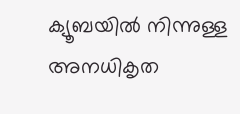ക്യൂബയിൽ നിന്നുള്ള അനധികൃത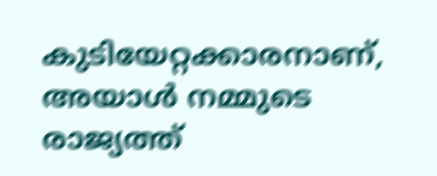കുടിയേറ്റക്കാരനാണ്, അയാൾ നമ്മുടെ രാജ്യത്ത്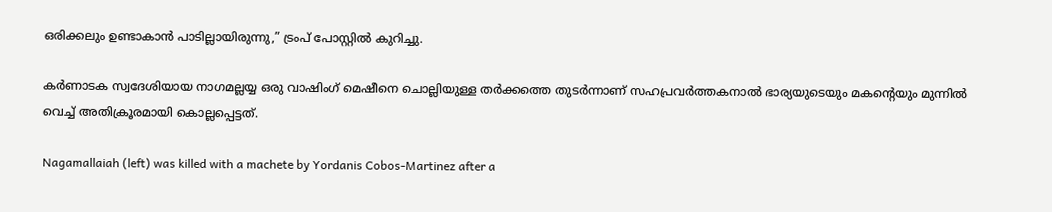ഒരിക്കലും ഉണ്ടാകാൻ പാടില്ലായിരുന്നു,” ട്രംപ് പോസ്റ്റിൽ കുറിച്ചു.

കർണാടക സ്വദേശിയായ നാഗമല്ലയ്യ ഒരു വാഷിംഗ് മെഷീനെ ചൊല്ലിയുള്ള തർക്കത്തെ തുടർന്നാണ് സഹപ്രവർത്തകനാൽ ഭാര്യയുടെയും മകന്റെയും മുന്നിൽ വെച്ച് അതിക്രൂരമായി കൊല്ലപ്പെട്ടത്.

Nagamallaiah (left) was killed with a machete by Yordanis Cobos-Martinez after a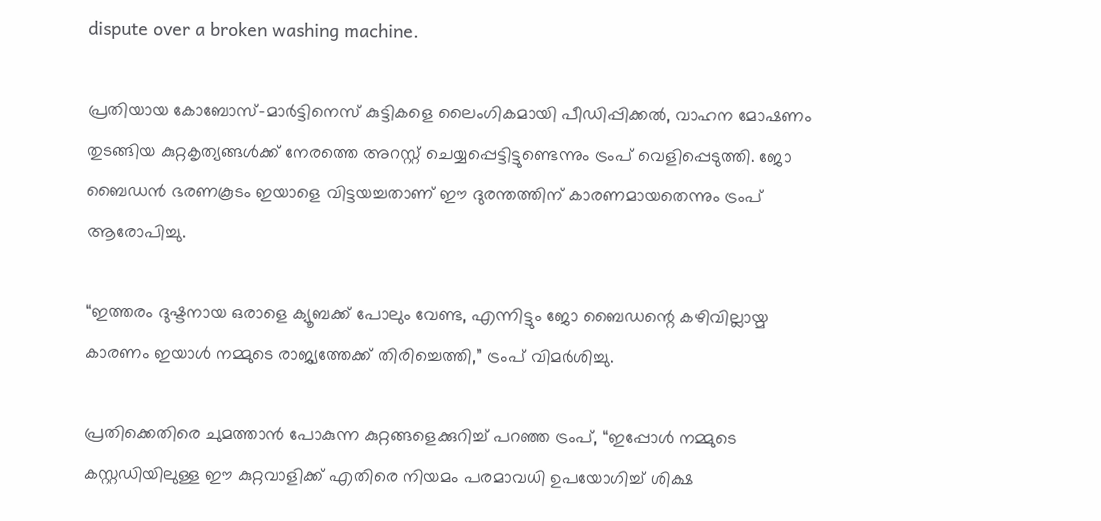dispute over a broken washing machine.

പ്രതിയായ കോബോസ്-മാർട്ടിനെസ് കുട്ടികളെ ലൈംഗികമായി പീഡിപ്പിക്കൽ, വാഹന മോഷണം തുടങ്ങിയ കുറ്റകൃത്യങ്ങൾക്ക് നേരത്തെ അറസ്റ്റ് ചെയ്യപ്പെട്ടിട്ടുണ്ടെന്നും ട്രംപ് വെളിപ്പെടുത്തി. ജോ ബൈഡൻ ഭരണകൂടം ഇയാളെ വിട്ടയച്ചതാണ് ഈ ദുരന്തത്തിന് കാരണമായതെന്നും ട്രംപ് ആരോപിച്ചു.

“ഇത്തരം ദുഷ്ടനായ ഒരാളെ ക്യൂബക്ക് പോലും വേണ്ട, എന്നിട്ടും ജോ ബൈഡന്റെ കഴിവില്ലായ്മ കാരണം ഇയാൾ നമ്മുടെ രാജ്യത്തേക്ക് തിരിച്ചെത്തി,” ട്രംപ് വിമർശിച്ചു.

പ്രതിക്കെതിരെ ചുമത്താൻ പോകുന്ന കുറ്റങ്ങളെക്കുറിച്ച് പറഞ്ഞ ട്രംപ്, “ഇപ്പോൾ നമ്മുടെ കസ്റ്റഡിയിലുള്ള ഈ കുറ്റവാളിക്ക് എതിരെ നിയമം പരമാവധി ഉപയോഗിച്ച് ശിക്ഷ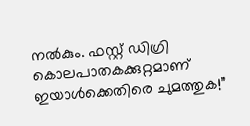നൽകും. ഫസ്റ്റ് ഡിഗ്രി കൊലപാതകക്കുറ്റമാണ് ഇയാൾക്കെതിരെ ചുമത്തുക!”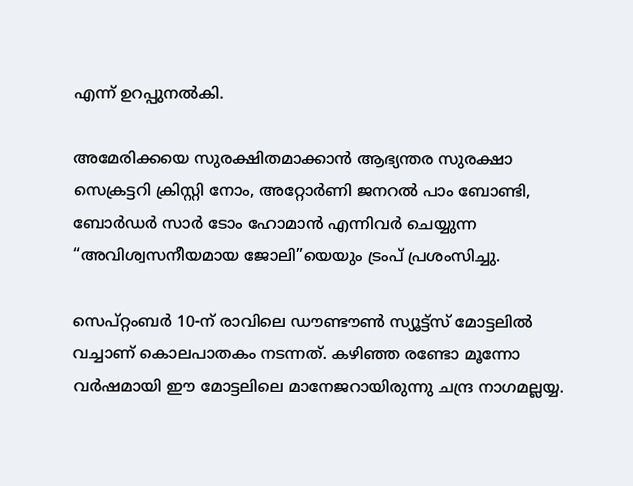എന്ന് ഉറപ്പുനൽകി.

അമേരിക്കയെ സുരക്ഷിതമാക്കാൻ ആഭ്യന്തര സുരക്ഷാ സെക്രട്ടറി ക്രിസ്റ്റി നോം, അറ്റോർണി ജനറൽ പാം ബോണ്ടി, ബോർഡർ സാർ ടോം ഹോമാൻ എന്നിവർ ചെയ്യുന്ന “അവിശ്വസനീയമായ ജോലി”യെയും ട്രംപ് പ്രശംസിച്ചു.

സെപ്റ്റംബർ 10-ന് രാവിലെ ഡൗണ്ടൗൺ സ്യൂട്ട്സ് മോട്ടലിൽ വച്ചാണ് കൊലപാതകം നടന്നത്. കഴിഞ്ഞ രണ്ടോ മൂന്നോ വർഷമായി ഈ മോട്ടലിലെ മാനേജറായിരുന്നു ചന്ദ്ര നാഗമല്ലയ്യ.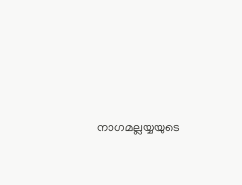നാഗമല്ലയ്യയുടെ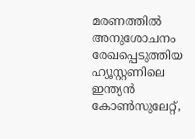മരണത്തിൽ അനുശോചനം രേഖപ്പെടുത്തിയ ഹ്യൂസ്റ്റണിലെ ഇന്ത്യൻ കോൺസുലേറ്റ്,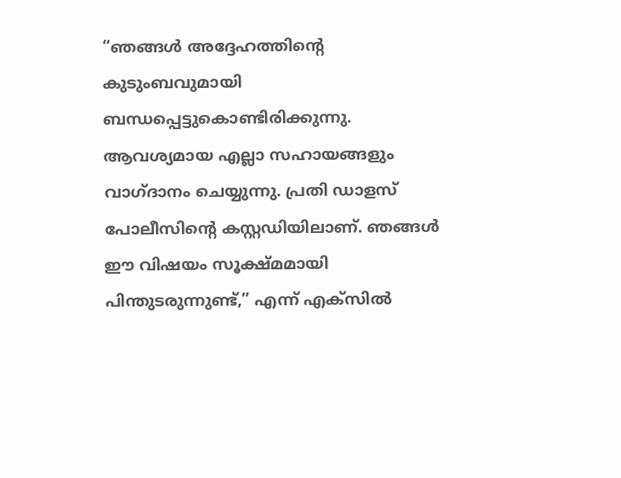“ഞങ്ങൾ അദ്ദേഹത്തിന്റെ കുടുംബവുമായി ബന്ധപ്പെട്ടുകൊണ്ടിരിക്കുന്നു. ആവശ്യമായ എല്ലാ സഹായങ്ങളും വാഗ്ദാനം ചെയ്യുന്നു. പ്രതി ഡാളസ് പോലീസിന്റെ കസ്റ്റഡിയിലാണ്. ഞങ്ങൾ ഈ വിഷയം സൂക്ഷ്മമായി പിന്തുടരുന്നുണ്ട്,” എന്ന് എക്സിൽ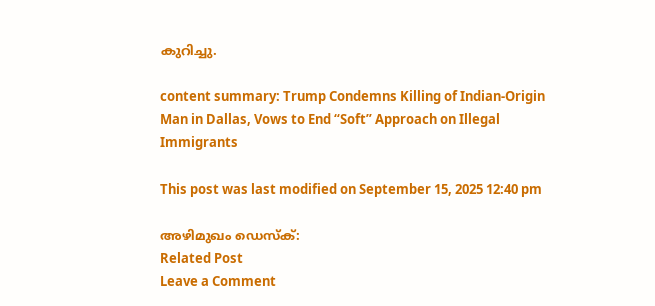കുറിച്ചു.

content summary: Trump Condemns Killing of Indian-Origin Man in Dallas, Vows to End “Soft” Approach on Illegal Immigrants

This post was last modified on September 15, 2025 12:40 pm

അഴിമുഖം ഡെസ്‌ക്:
Related Post
Leave a Comment